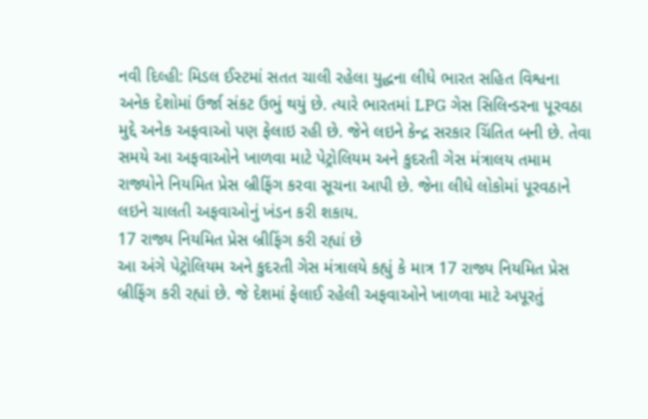નવી દિલ્હી: મિડલ ઈસ્ટમાં સતત ચાલી રહેલા યુદ્ધના લીધે ભારત સહિત વિશ્વના અનેક દેશોમાં ઉર્જા સંકટ ઉભું થયું છે. ત્યારે ભારતમાં LPG ગેસ સિલિન્ડરના પૂરવઠા મુદ્દે અનેક અફવાઓ પણ ફેલાઇ રહી છે. જેને લઇને કેન્દ્ર સરકાર ચિંતિત બની છે. તેવા સમયે આ અફવાઓને ખાળવા માટે પેટ્રોલિયમ અને કુદરતી ગેસ મંત્રાલય તમામ રાજ્યોને નિયમિત પ્રેસ બ્રીફિંગ કરવા સૂચના આપી છે. જેના લીધે લોકોમાં પૂરવઠાને લઇને ચાલતી અફવાઓનું ખંડન કરી શકાય.
17 રાજ્ય નિયમિત પ્રેસ બ્રીફિંગ કરી રહ્યાં છે
આ અંગે પેટ્રોલિયમ અને કુદરતી ગેસ મંત્રાલયે કહ્યું કે માત્ર 17 રાજ્ય નિયમિત પ્રેસ બ્રીફિંગ કરી રહ્યાં છે. જે દેશમાં ફેલાઈ રહેલી અફવાઓને ખાળવા માટે અપૂરતું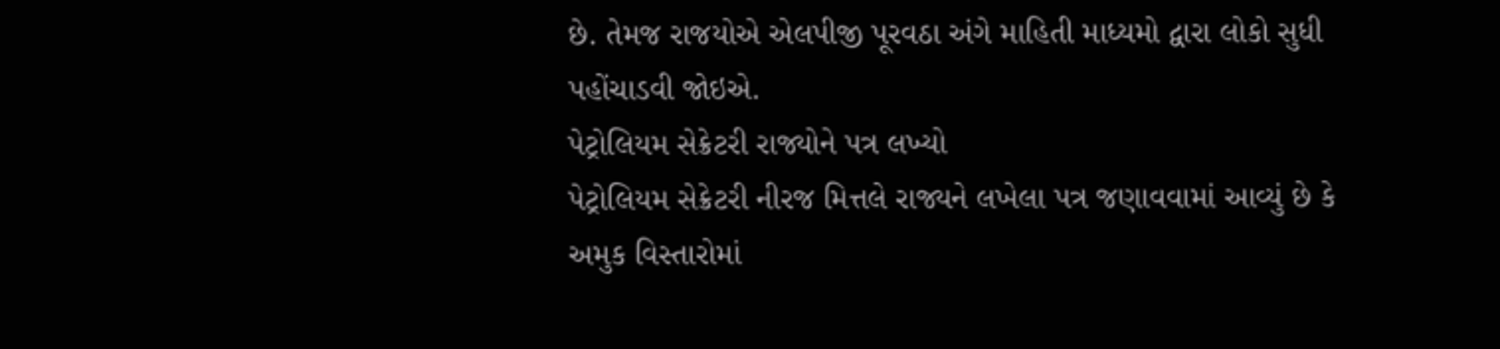છે. તેમજ રાજયોએ એલપીજી પૂરવઠા અંગે માહિતી માધ્યમો દ્વારા લોકો સુધી પહોંચાડવી જોઇએ.
પેટ્રોલિયમ સેક્રેટરી રાજ્યોને પત્ર લખ્યો
પેટ્રોલિયમ સેક્રેટરી નીરજ મિત્તલે રાજ્યને લખેલા પત્ર જણાવવામાં આવ્યું છે કે અમુક વિસ્તારોમાં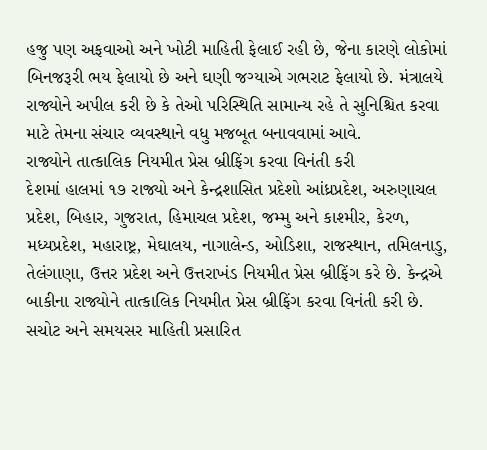હજુ પણ અફવાઓ અને ખોટી માહિતી ફેલાઈ રહી છે, જેના કારણે લોકોમાં બિનજરૂરી ભય ફેલાયો છે અને ઘણી જગ્યાએ ગભરાટ ફેલાયો છે. મંત્રાલયે રાજ્યોને અપીલ કરી છે કે તેઓ પરિસ્થિતિ સામાન્ય રહે તે સુનિશ્ચિત કરવા માટે તેમના સંચાર વ્યવસ્થાને વધુ મજબૂત બનાવવામાં આવે.
રાજ્યોને તાત્કાલિક નિયમીત પ્રેસ બ્રીફિંગ કરવા વિનંતી કરી
દેશમાં હાલમાં ૧૭ રાજ્યો અને કેન્દ્રશાસિત પ્રદેશો આંધ્રપ્રદેશ, અરુણાચલ પ્રદેશ, બિહાર, ગુજરાત, હિમાચલ પ્રદેશ, જમ્મુ અને કાશ્મીર, કેરળ, મધ્યપ્રદેશ, મહારાષ્ટ્ર, મેઘાલય, નાગાલેન્ડ, ઓડિશા, રાજસ્થાન, તમિલનાડુ, તેલંગાણા, ઉત્તર પ્રદેશ અને ઉત્તરાખંડ નિયમીત પ્રેસ બ્રીફિંગ કરે છે. કેન્દ્રએ બાકીના રાજ્યોને તાત્કાલિક નિયમીત પ્રેસ બ્રીફિંગ કરવા વિનંતી કરી છે.
સચોટ અને સમયસર માહિતી પ્રસારિત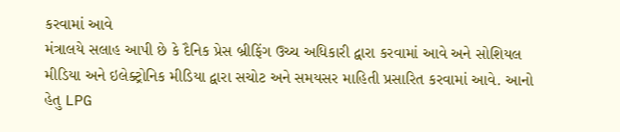કરવામાં આવે
મંત્રાલયે સલાહ આપી છે કે દૈનિક પ્રેસ બ્રીફિંગ ઉચ્ચ અધિકારી દ્વારા કરવામાં આવે અને સોશિયલ મીડિયા અને ઇલેક્ટ્રોનિક મીડિયા દ્વારા સચોટ અને સમયસર માહિતી પ્રસારિત કરવામાં આવે. આનો હેતુ LPG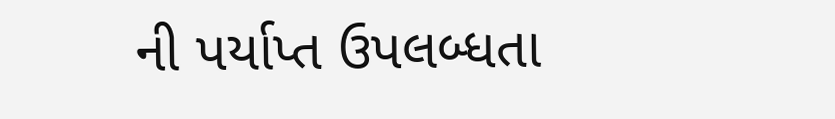ની પર્યાપ્ત ઉપલબ્ધતા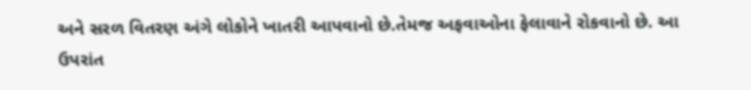અને સરળ વિતરણ અંગે લોકોને ખાતરી આપવાનો છે.તેમજ અફવાઓના ફેલાવાને રોકવાનો છે. આ ઉપરાંત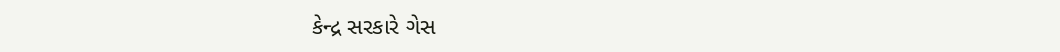કેન્દ્ર સરકારે ગેસ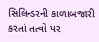સિલિન્ડરની કાળાબજારી કરતાં તત્વો પર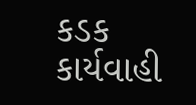કડક કાર્યવાહી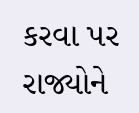કરવા પર રાજ્યોને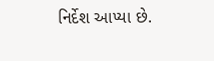નિર્દેશ આપ્યા છે.